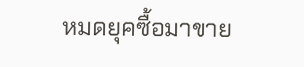หมดยุคซื้อมาขาย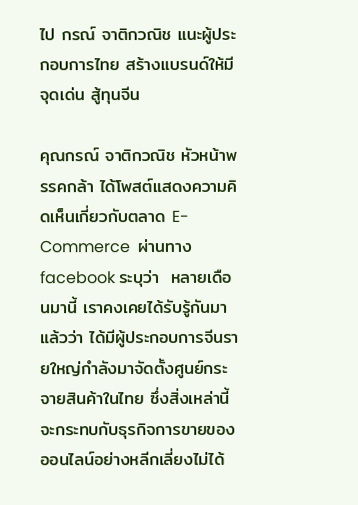ไป กรณ์ จาติกวณิช แนะผู้ประกอบการไทย สร้างแบรนด์ให้มีจุดเด่น สู้ทุนจีน

คุณกรณ์ จาติกวณิช หัวหน้าพรรคกล้า ได้โพสต์แสดงความคิดเห็นเกี่ยวกับตลาด E-Commerce  ผ่านทาง  facebook ระบุว่า  หลายเดือนมานี้ เราคงเคยได้รับรู้กันมาแล้วว่า ได้มีผู้ประกอบการจีนรายใหญ่กำลังมาจัดตั้งศูนย์กระจายสินค้าในไทย ซึ่งสิ่งเหล่านี้จะกระทบกับธุรกิจการขายของออนไลน์อย่างหลีกเลี่ยงไม่ได้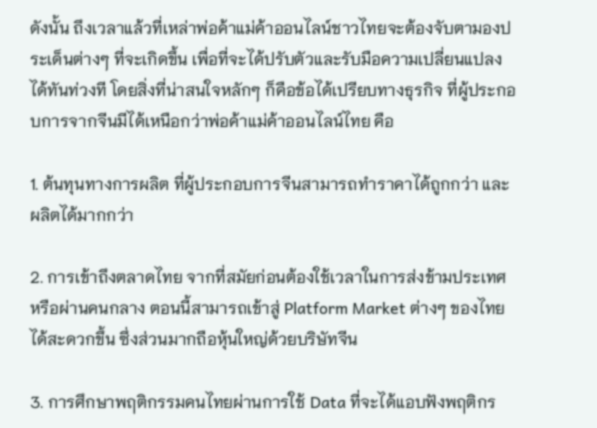ดังนั้น ถึงเวลาแล้วที่เหล่าพ่อค้าแม่ค้าออนไลน์ชาวไทยจะต้องจับตามองประเด็นต่างๆ ที่จะเกิดขึ้น เพื่อที่จะได้ปรับตัวและรับมือความเปลี่ยนแปลงได้ทันท่วงที โดยสิ่งที่น่าสนใจหลักๆ ก็คือข้อได้เปรียบทางธุรกิจ ที่ผู้ประกอบการจากจีนมีได้เหนือกว่าพ่อค้าแม่ค้าออนไลน์ไทย คือ

1. ต้นทุนทางการผลิต ที่ผู้ประกอบการจีนสามารถทำราคาได้ถูกกว่า และผลิตได้มากกว่า

2. การเข้าถึงตลาดไทย จากที่สมัยก่อนต้องใช้เวลาในการส่งข้ามประเทศหรือผ่านคนกลาง ตอนนี้สามารถเข้าสู่ Platform Market ต่างๆ ของไทยได้สะดวกขึ้น ซึ่งส่วนมากถือหุ้นใหญ่ด้วยบริษัทจีน

3. การศึกษาพฤติกรรมคนไทยผ่านการใช้ Data ที่จะได้แอบฟังพฤติกร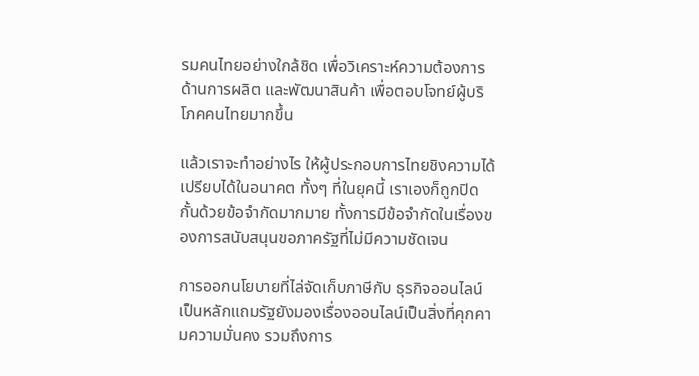รมคนไทยอย่างใกล้ชิด เพื่อวิเคราะห์ความต้องการด้านการผลิต และพัฒนาสินค้า เพื่อตอบโจทย์ผู้บริโภคคนไทยมากขึ้น

แล้วเราจะทำอย่างไร ให้ผู้ประกอบการไทยชิงความได้เปรียบได้ในอนาคต ทั้งๆ ที่ในยุคนี้ เราเองก็ถูกปิดกั้นด้วยข้อจำกัดมากมาย ทั้งการมีข้อจำกัดในเรื่องของการสนับสนุนขอภาครัฐที่ไม่มีความชัดเจน

การออกนโยบายที่ไล่จัดเก็บภาษีกับ ธุรกิจออนไลน์เป็นหลักแถมรัฐยังมองเรื่องออนไลน์เป็นสิ่งที่คุกคามความมั่นคง รวมถึงการ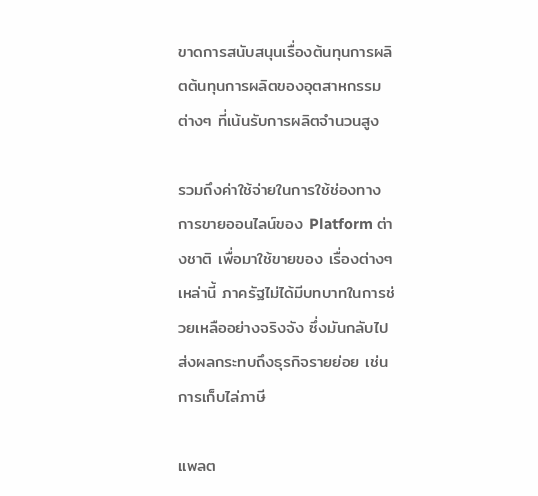ขาดการสนับสนุนเรื่องต้นทุนการผลิตต้นทุนการผลิตของอุตสาหกรรมต่างๆ ที่เน้นรับการผลิตจำนวนสูง

รวมถึงค่าใช้จ่ายในการใช้ช่องทางการขายออนไลน์ของ Platform ต่างชาติ เพื่อมาใช้ขายของ เรื่องต่างๆเหล่านี้ ภาครัฐไม่ได้มีบทบาทในการช่วยเหลืออย่างจริงจัง ซึ่งมันกลับไปส่งผลกระทบถึงธุรกิจรายย่อย เช่นการเก็บไล่ภาษี

แพลต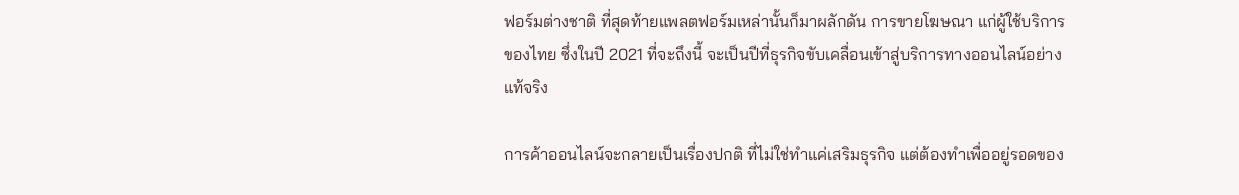ฟอร์มต่างชาติ ที่สุดท้ายแพลตฟอร์มเหล่านั้นก็มาผลักดัน การขายโฆษณา แก่ผู้ใช้บริการของไทย ซึ่งในปี 2021 ที่จะถึงนี้ จะเป็นปีที่ธุรกิจขับเคลื่อนเข้าสู่บริการทางออนไลน์อย่างแท้จริง

การค้าออนไลน์จะกลายเป็นเรื่องปกติ ที่ไม่ใช่ทำแค่เสริมธุรกิจ แต่ต้องทำเพื่ออยู่รอดของ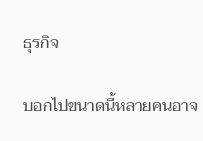ธุรกิจ

บอกไปขนาดนี้หลายคนอาจ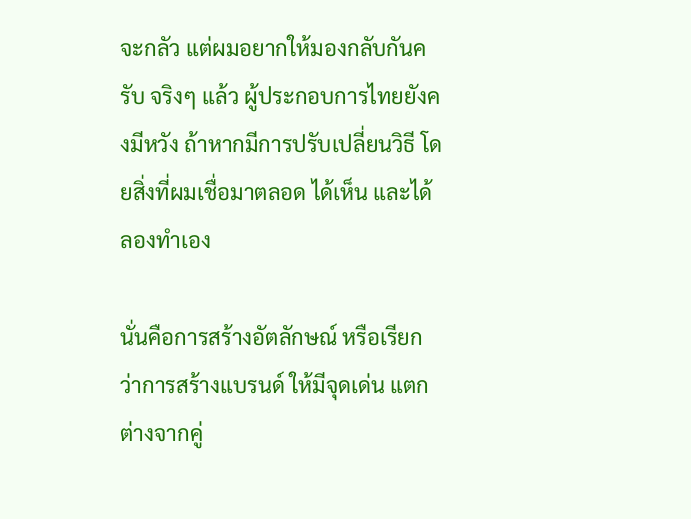จะกลัว แต่ผมอยากให้มองกลับกันครับ จริงๆ แล้ว ผู้ประกอบการไทยยังคงมีหวัง ถ้าหากมีการปรับเปลี่ยนวิธี โดยสิ่งที่ผมเชื่อมาตลอด ได้เห็น และได้ลองทำเอง

นั่นคือการสร้างอัตลักษณ์ หรือเรียกว่าการสร้างแบรนด์ ให้มีจุดเด่น แตกต่างจากคู่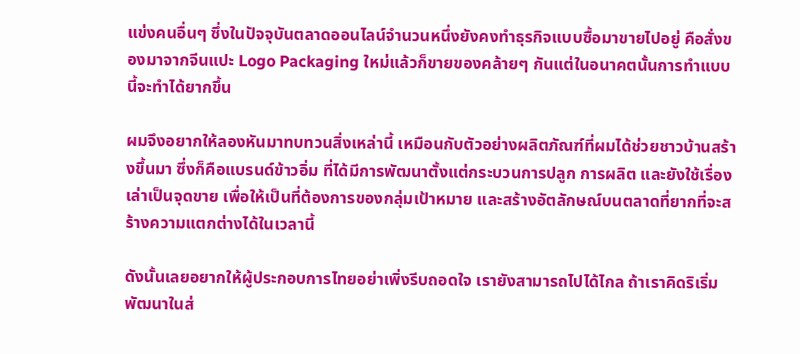แข่งคนอื่นๆ ซึ่งในปัจจุบันตลาดออนไลน์จำนวนหนึ่งยังคงทำธุรกิจแบบซื้อมาขายไปอยู่ คือสั่งของมาจากจีนแปะ Logo Packaging ใหม่แล้วก็ขายของคล้ายๆ กันแต่ในอนาคตนั้นการทำแบบนี้จะทำได้ยากขึ้น

ผมจึงอยากให้ลองหันมาทบทวนสิ่งเหล่านี้ เหมือนกับตัวอย่างผลิตภัณฑ์ที่ผมได้ช่วยชาวบ้านสร้างขึ้นมา ซึ่งก็คือแบรนด์ข้าวอิ่ม ที่ได้มีการพัฒนาตั้งแต่กระบวนการปลูก การผลิต และยังใช้เรื่องเล่าเป็นจุดขาย เพื่อให้เป็นที่ต้องการของกลุ่มเป้าหมาย และสร้างอัตลักษณ์บนตลาดที่ยากที่จะสร้างความแตกต่างได้ในเวลานี้

ดังนั้นเลยอยากให้ผู้ประกอบการไทยอย่าเพิ่งรีบถอดใจ เรายังสามารถไปได้ไกล ถ้าเราคิดริเริ่มพัฒนาในส่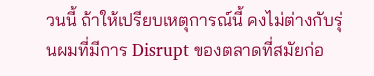วนนี้ ถ้าให้เปรียบเหตุการณ์นี้ คงไม่ต่างกับรุ่นผมที่มีการ Disrupt ของตลาดที่สมัยก่อ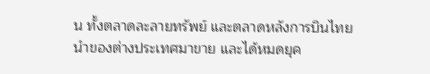น ทั้งตลาดละลายทรัพย์ และตลาดหลังการบินไทย นำของต่างประเทศมาขาย และได้หมดยุค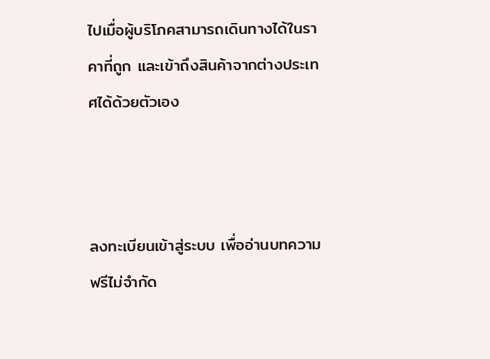ไปเมื่อผู้บริโภคสามารถเดินทางได้ในราคาที่ถูก และเข้าถึงสินค้าจากต่างประเทศได้ด้วยตัวเอง



ลงทะเบียนเข้าสู่ระบบ เพื่ออ่านบทความฟรีไม่จำกัด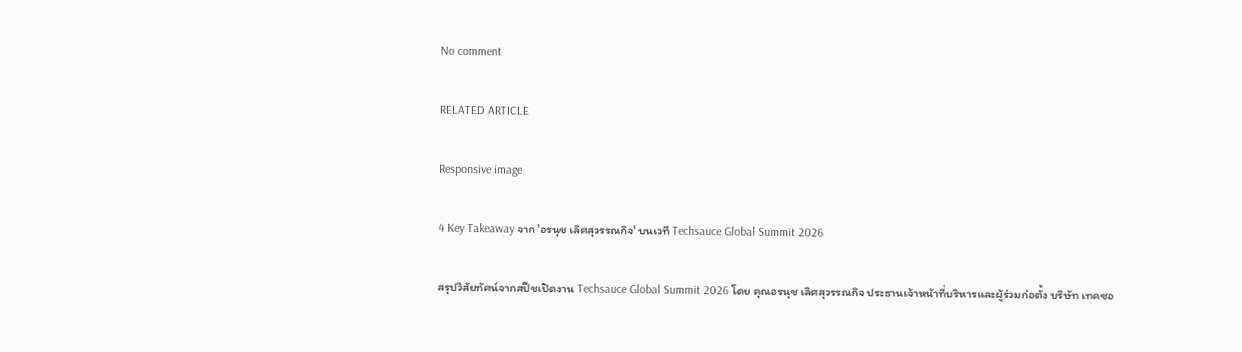No comment

RELATED ARTICLE

Responsive image

4 Key Takeaway จาก 'อรนุช เลิศสุวรรณกิจ' บนเวที Techsauce Global Summit 2026

สรุปวิสัยทัศน์จากสปีชเปิดงาน Techsauce Global Summit 2026 โดย คุณอรนุช เลิศสุวรรณกิจ ประธานเจ้าหน้าที่บริหารและผู้ร่วมก่อตั้ง บริษัท เทคซอ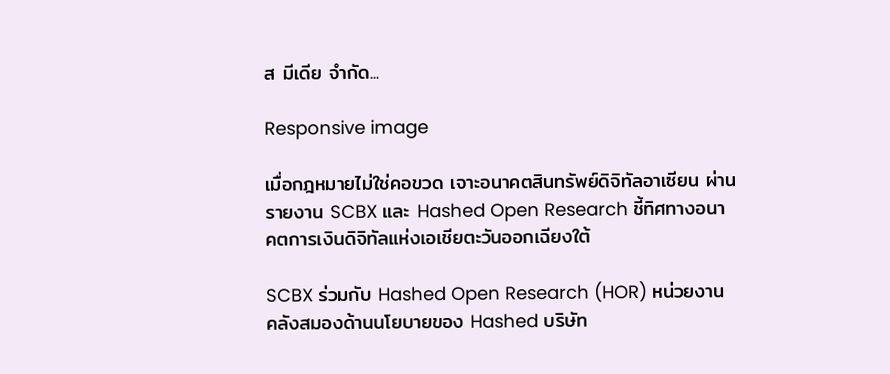ส มีเดีย จำกัด...

Responsive image

เมื่อกฎหมายไม่ใช่คอขวด เจาะอนาคตสินทรัพย์ดิจิทัลอาเซียน ผ่านรายงาน SCBX และ Hashed Open Research ชี้ทิศทางอนาคตการเงินดิจิทัลแห่งเอเชียตะวันออกเฉียงใต้

SCBX ร่วมกับ Hashed Open Research (HOR) หน่วยงานคลังสมองด้านนโยบายของ Hashed บริษัท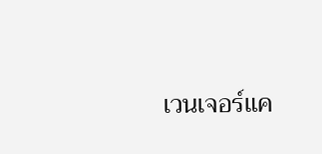เวนเจอร์แค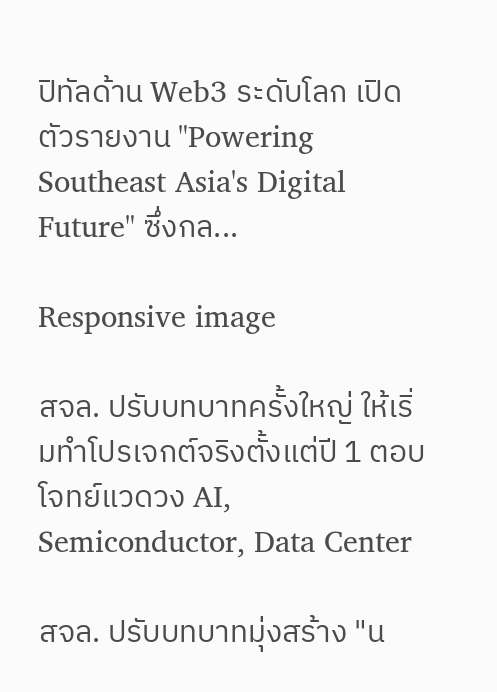ปิทัลด้าน Web3 ระดับโลก เปิดตัวรายงาน "Powering Southeast Asia's Digital Future" ซึ่งกล...

Responsive image

สจล. ปรับบทบาทครั้งใหญ่ ให้เริ่มทำโปรเจกต์จริงตั้งแต่ปี 1 ตอบโจทย์แวดวง AI, Semiconductor, Data Center

สจล. ปรับบทบาทมุ่งสร้าง "น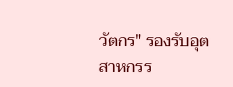วัตกร" รองรับอุตสาหกรร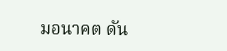มอนาคต ดัน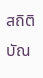สถิติบัณ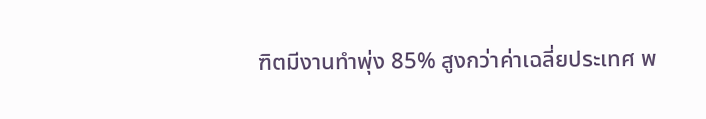ฑิตมีงานทำพุ่ง 85% สูงกว่าค่าเฉลี่ยประเทศ พ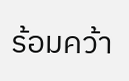ร้อมคว้า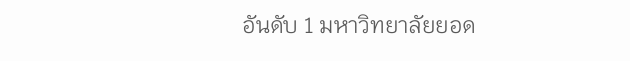อันดับ 1 มหาวิทยาลัยยอด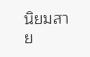นิยมสาย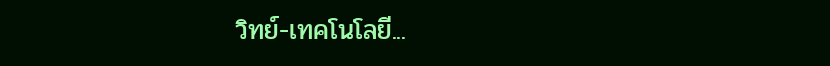วิทย์-เทคโนโลยี...